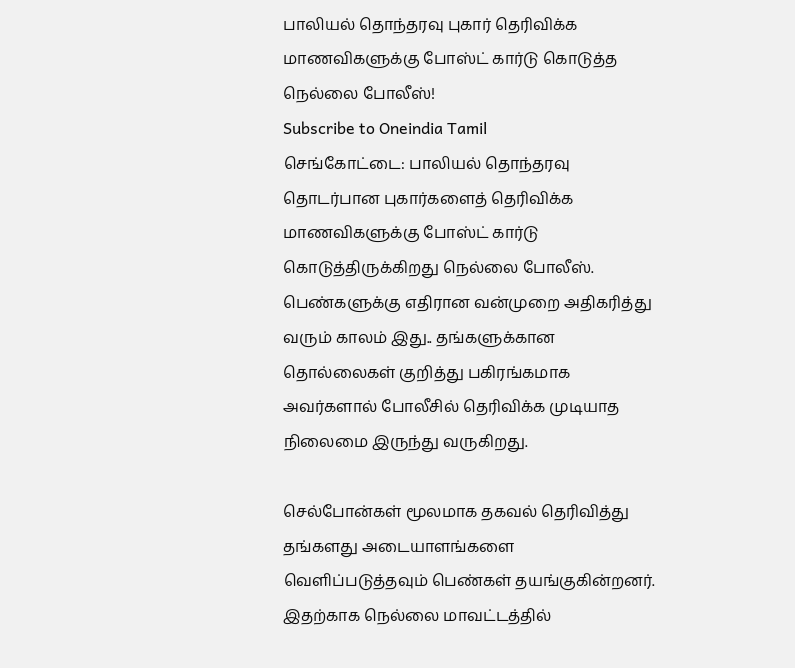பாலியல் தொந்தரவு புகார் தெரிவிக்க மாணவிகளுக்கு போஸ்ட் கார்டு கொடுத்த நெல்லை போலீஸ்!
Subscribe to Oneindia Tamil
செங்கோட்டை: பாலியல் தொந்தரவு தொடர்பான புகார்களைத் தெரிவிக்க மாணவிகளுக்கு போஸ்ட் கார்டு கொடுத்திருக்கிறது நெல்லை போலீஸ்.
பெண்களுக்கு எதிரான வன்முறை அதிகரித்து வரும் காலம் இது.. தங்களுக்கான தொல்லைகள் குறித்து பகிரங்கமாக அவர்களால் போலீசில் தெரிவிக்க முடியாத நிலைமை இருந்து வருகிறது.

செல்போன்கள் மூலமாக தகவல் தெரிவித்து தங்களது அடையாளங்களை வெளிப்படுத்தவும் பெண்கள் தயங்குகின்றனர். இதற்காக நெல்லை மாவட்டத்தில்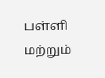பள்ளி மற்றும்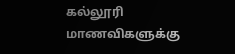கல்லூரி மாணவிகளுக்கு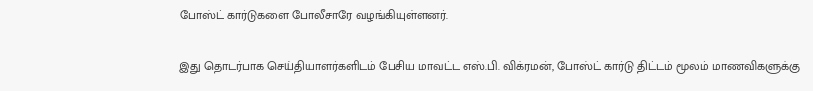போஸ்ட் கார்டுகளை போலீசாரே வழங்கியுள்ளனர்.

இது தொடர்பாக செய்தியாளர்களிடம் பேசிய மாவட்ட எஸ்.பி. விக்ரமன், போஸ்ட் கார்டு திட்டம் மூலம் மாணவிகளுக்கு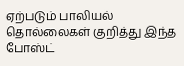ஏற்படும் பாலியல் தொல்லைகள் குறித்து இந்த போஸ்ட்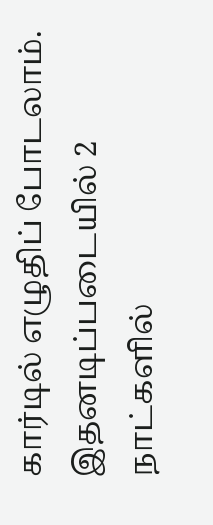கார்டில் எழுதிப் போடலாம். இதனடிப்படையில் 2 நாட்களில்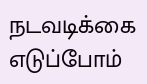நடவடிக்கை எடுப்போம்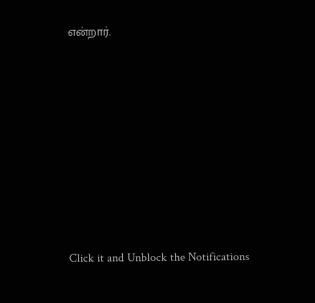என்றார்.












Click it and Unblock the Notifications